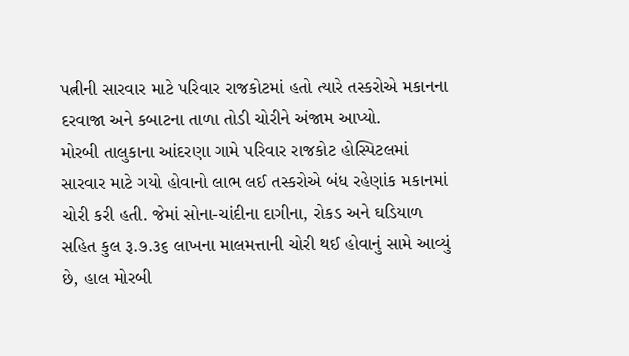પત્નીની સારવાર માટે પરિવાર રાજકોટમાં હતો ત્યારે તસ્કરોએ મકાનના દરવાજા અને કબાટના તાળા તોડી ચોરીને અંજામ આપ્યો.
મોરબી તાલુકાના આંદરણા ગામે પરિવાર રાજકોટ હોસ્પિટલમાં સારવાર માટે ગયો હોવાનો લાભ લઈ તસ્કરોએ બંધ રહેણાંક મકાનમાં ચોરી કરી હતી. જેમાં સોના-ચાંદીના દાગીના, રોકડ અને ઘડિયાળ સહિત કુલ રૂ.૭.૩૬ લાખના માલમત્તાની ચોરી થઈ હોવાનું સામે આવ્યું છે, હાલ મોરબી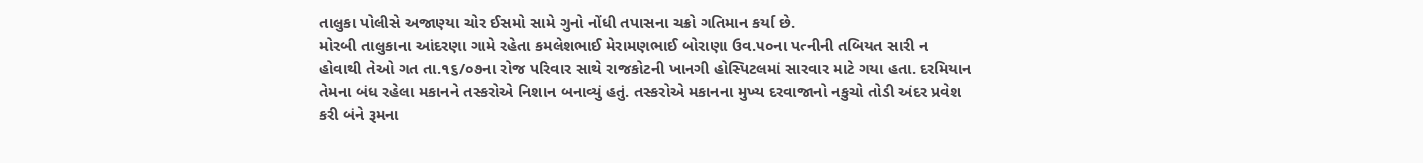તાલુકા પોલીસે અજાણ્યા ચોર ઈસમો સામે ગુનો નોંધી તપાસના ચક્રો ગતિમાન કર્યા છે.
મોરબી તાલુકાના આંદરણા ગામે રહેતા કમલેશભાઈ મેરામણભાઈ બોરાણા ઉવ.૫૦ના પત્નીની તબિયત સારી ન હોવાથી તેઓ ગત તા.૧૬/૦૭ના રોજ પરિવાર સાથે રાજકોટની ખાનગી હોસ્પિટલમાં સારવાર માટે ગયા હતા. દરમિયાન તેમના બંધ રહેલા મકાનને તસ્કરોએ નિશાન બનાવ્યું હતું. તસ્કરોએ મકાનના મુખ્ય દરવાજાનો નકુચો તોડી અંદર પ્રવેશ કરી બંને રૂમના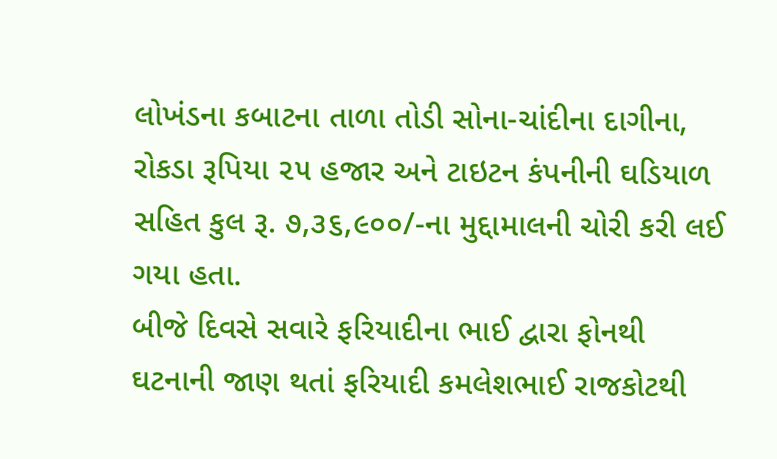લોખંડના કબાટના તાળા તોડી સોના-ચાંદીના દાગીના, રોકડા રૂપિયા ૨૫ હજાર અને ટાઇટન કંપનીની ઘડિયાળ સહિત કુલ રૂ. ૭,૩૬,૯૦૦/-ના મુદ્દામાલની ચોરી કરી લઈ ગયા હતા.
બીજે દિવસે સવારે ફરિયાદીના ભાઈ દ્વારા ફોનથી ઘટનાની જાણ થતાં ફરિયાદી કમલેશભાઈ રાજકોટથી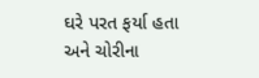ઘરે પરત ફર્યા હતા અને ચોરીના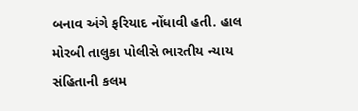બનાવ અંગે ફરિયાદ નોંધાવી હતી. હાલ મોરબી તાલુકા પોલીસે ભારતીય ન્યાય સંહિતાની કલમ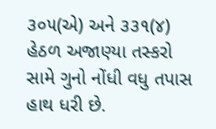૩૦૫(એ) અને ૩૩૧(૪) હેઠળ અજાણ્યા તસ્કરો સામે ગુનો નોંધી વધુ તપાસ હાથ ધરી છે.